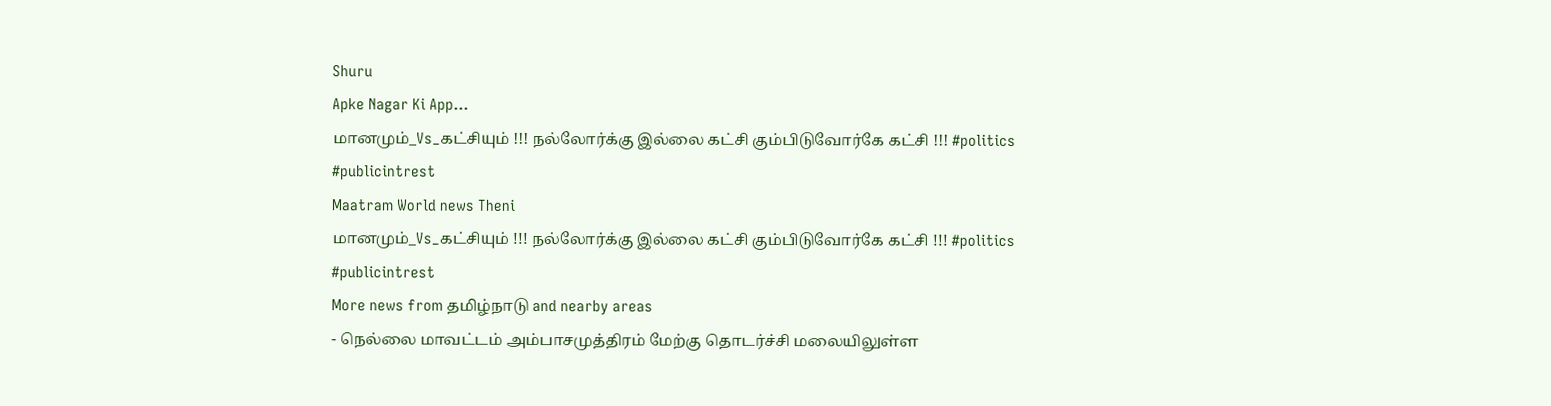Shuru
Apke Nagar Ki App…
மானமும்_Vs_கட்சியும் !!! நல்லோர்க்கு இல்லை கட்சி கும்பிடுவோர்கே கட்சி !!! #politics #publicintrest
Maatram World news Theni
மானமும்_Vs_கட்சியும் !!! நல்லோர்க்கு இல்லை கட்சி கும்பிடுவோர்கே கட்சி !!! #politics #publicintrest
More news from தமிழ்நாடு and nearby areas
- நெல்லை மாவட்டம் அம்பாசமுத்திரம் மேற்கு தொடர்ச்சி மலையிலுள்ள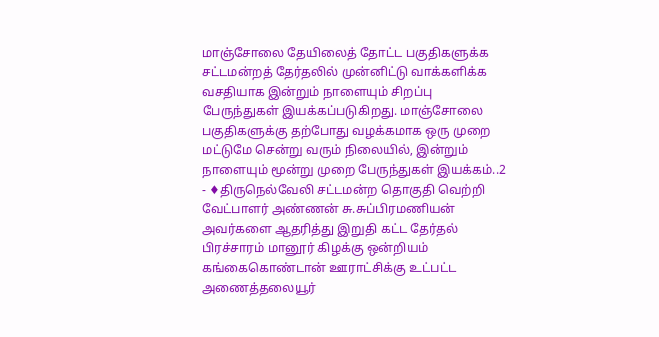மாஞ்சோலை தேயிலைத் தோட்ட பகுதிகளுக்க சட்டமன்றத் தேர்தலில் முன்னிட்டு வாக்களிக்க வசதியாக இன்றும் நாளையும் சிறப்பு பேருந்துகள் இயக்கப்படுகிறது. மாஞ்சோலை பகுதிகளுக்கு தற்போது வழக்கமாக ஒரு முறை மட்டுமே சென்று வரும் நிலையில், இன்றும் நாளையும் மூன்று முறை பேருந்துகள் இயக்கம்..2
- ♦திருநெல்வேலி சட்டமன்ற தொகுதி வெற்றி வேட்பாளர் அண்ணன் சு.சுப்பிரமணியன் அவர்களை ஆதரித்து இறுதி கட்ட தேர்தல் பிரச்சாரம் மானூர் கிழக்கு ஒன்றியம் கங்கைகொண்டான் ஊராட்சிக்கு உட்பட்ட அணைத்தலையூர்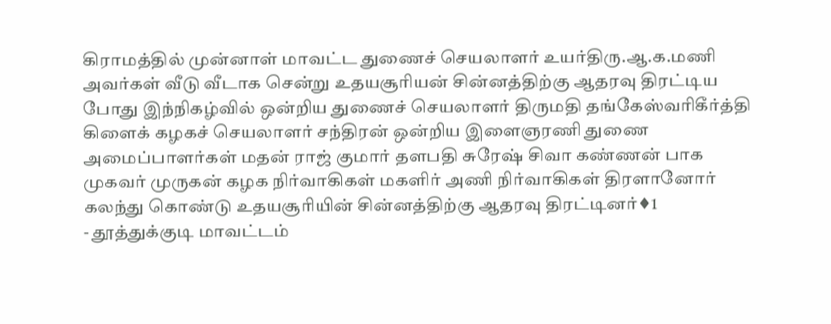கிராமத்தில் முன்னாள் மாவட்ட துணைச் செயலாளர் உயர்திரு.ஆ.க.மணி அவர்கள் வீடு வீடாக சென்று உதயசூரியன் சின்னத்திற்கு ஆதரவு திரட்டிய போது இந்நிகழ்வில் ஒன்றிய துணைச் செயலாளர் திருமதி தங்கேஸ்வரிகீர்த்தி கிளைக் கழகச் செயலாளர் சந்திரன் ஒன்றிய இளைஞரணி துணை அமைப்பாளர்கள் மதன் ராஜ் குமார் தளபதி சுரேஷ் சிவா கண்ணன் பாக முகவர் முருகன் கழக நிர்வாகிகள் மகளிர் அணி நிர்வாகிகள் திரளானோர் கலந்து கொண்டு உதயசூரியின் சின்னத்திற்கு ஆதரவு திரட்டினர்♦1
- தூத்துக்குடி மாவட்டம்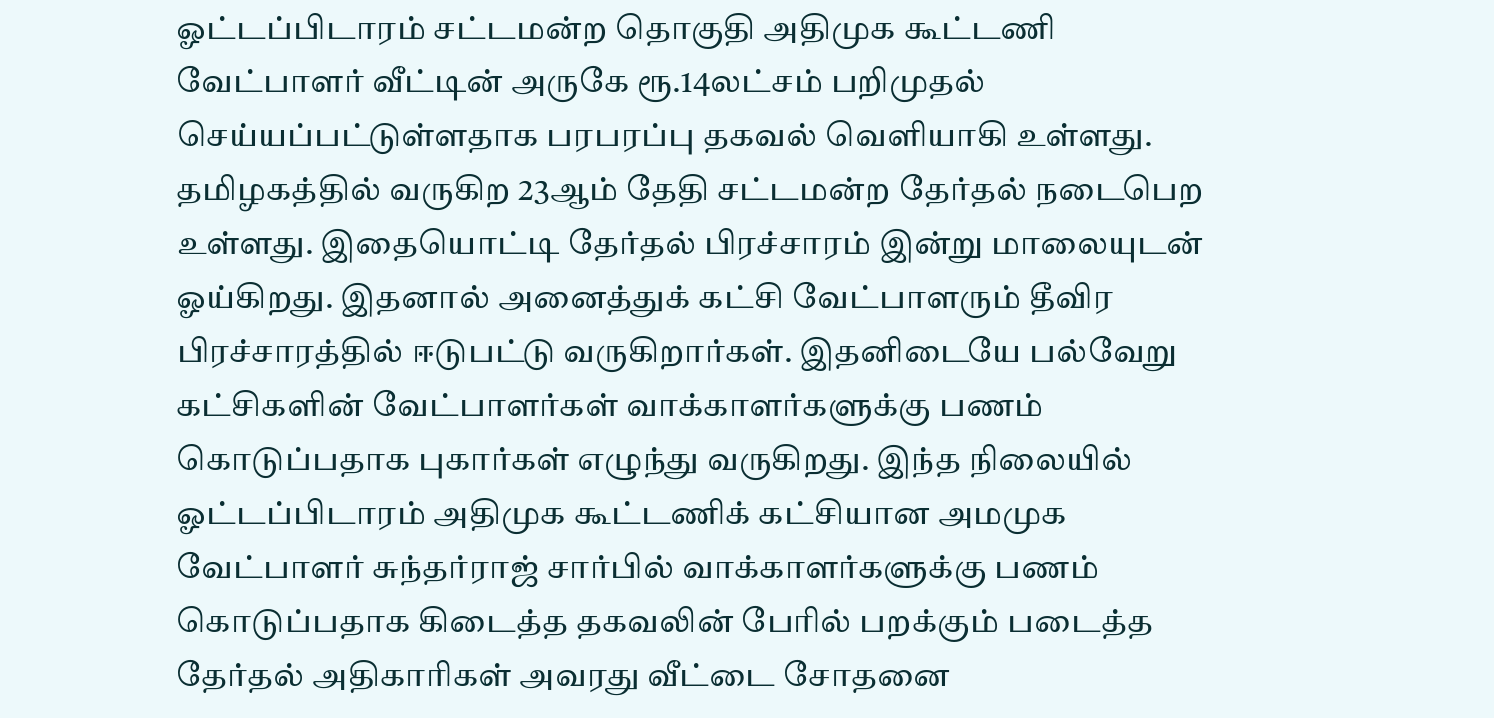ஓட்டப்பிடாரம் சட்டமன்ற தொகுதி அதிமுக கூட்டணி வேட்பாளர் வீட்டின் அருகே ரூ.14லட்சம் பறிமுதல் செய்யப்பட்டுள்ளதாக பரபரப்பு தகவல் வெளியாகி உள்ளது. தமிழகத்தில் வருகிற 23ஆம் தேதி சட்டமன்ற தேர்தல் நடைபெற உள்ளது. இதையொட்டி தேர்தல் பிரச்சாரம் இன்று மாலையுடன் ஓய்கிறது. இதனால் அனைத்துக் கட்சி வேட்பாளரும் தீவிர பிரச்சாரத்தில் ஈடுபட்டு வருகிறார்கள். இதனிடையே பல்வேறு கட்சிகளின் வேட்பாளர்கள் வாக்காளர்களுக்கு பணம் கொடுப்பதாக புகார்கள் எழுந்து வருகிறது. இந்த நிலையில் ஓட்டப்பிடாரம் அதிமுக கூட்டணிக் கட்சியான அமமுக வேட்பாளர் சுந்தர்ராஜ் சார்பில் வாக்காளர்களுக்கு பணம் கொடுப்பதாக கிடைத்த தகவலின் பேரில் பறக்கும் படைத்த தேர்தல் அதிகாரிகள் அவரது வீட்டை சோதனை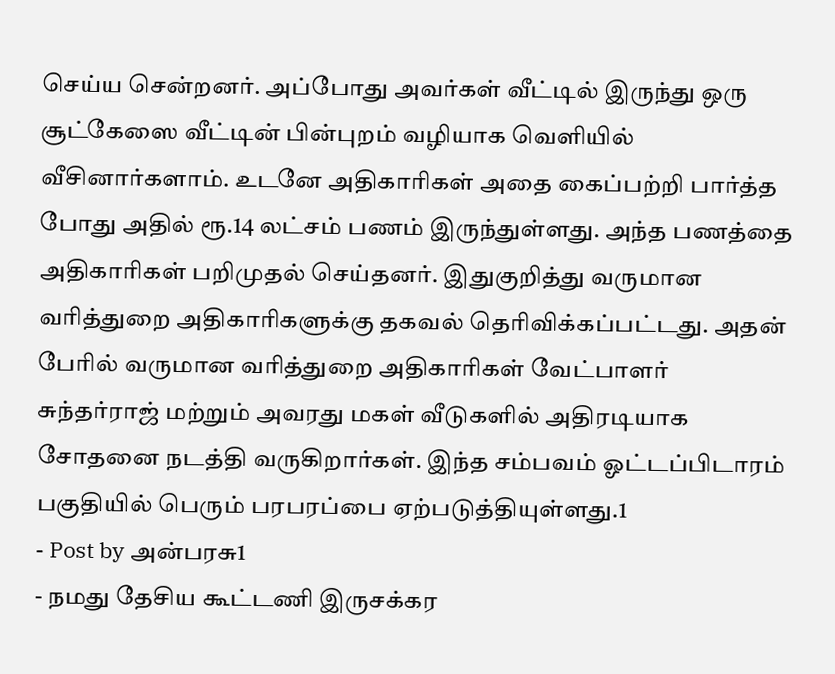செய்ய சென்றனர். அப்போது அவர்கள் வீட்டில் இருந்து ஒரு சூட்கேஸை வீட்டின் பின்புறம் வழியாக வெளியில் வீசினார்களாம். உடனே அதிகாரிகள் அதை கைப்பற்றி பார்த்த போது அதில் ரூ.14 லட்சம் பணம் இருந்துள்ளது. அந்த பணத்தை அதிகாரிகள் பறிமுதல் செய்தனர். இதுகுறித்து வருமான வரித்துறை அதிகாரிகளுக்கு தகவல் தெரிவிக்கப்பட்டது. அதன் பேரில் வருமான வரித்துறை அதிகாரிகள் வேட்பாளர் சுந்தர்ராஜ் மற்றும் அவரது மகள் வீடுகளில் அதிரடியாக சோதனை நடத்தி வருகிறார்கள். இந்த சம்பவம் ஓட்டப்பிடாரம் பகுதியில் பெரும் பரபரப்பை ஏற்படுத்தியுள்ளது.1
- Post by அன்பரசு1
- நமது தேசிய கூட்டணி இருசக்கர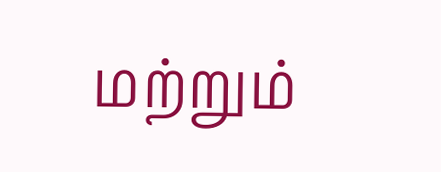மற்றும்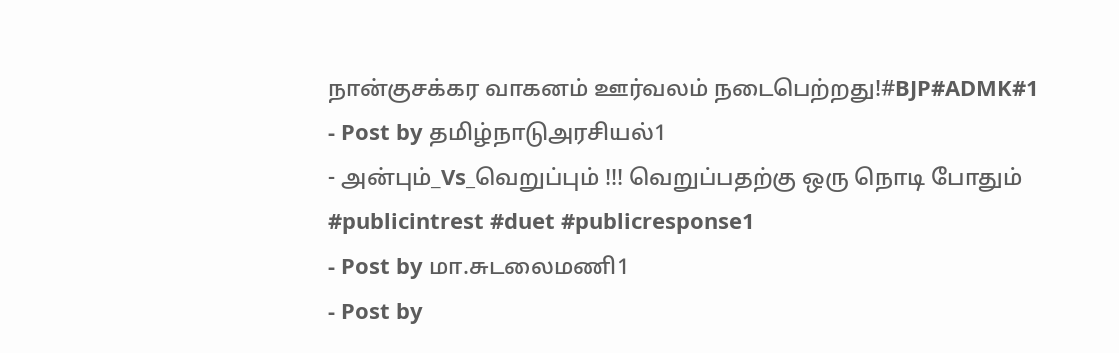நான்குசக்கர வாகனம் ஊர்வலம் நடைபெற்றது!#BJP#ADMK#1
- Post by தமிழ்நாடுஅரசியல்1
- அன்பும்_Vs_வெறுப்பும் !!! வெறுப்பதற்கு ஒரு நொடி போதும் #publicintrest #duet #publicresponse1
- Post by மா.சுடலைமணி1
- Post by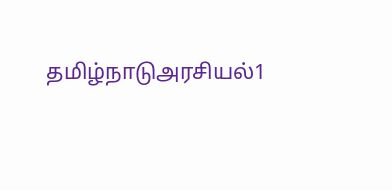தமிழ்நாடுஅரசியல்1